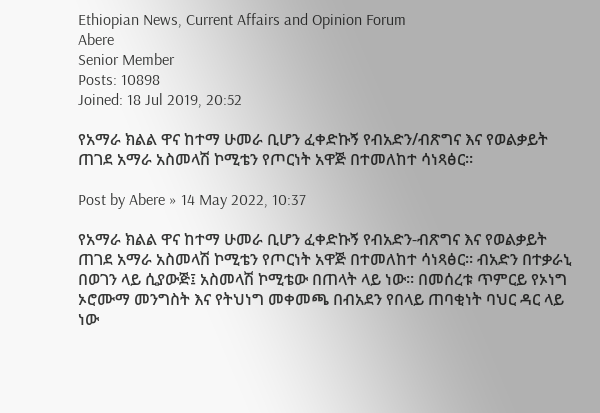Ethiopian News, Current Affairs and Opinion Forum
Abere
Senior Member
Posts: 10898
Joined: 18 Jul 2019, 20:52

የአማራ ክልል ዋና ከተማ ሁመራ ቢሆን ፈቀድኩኝ የብአድን/ብጽግና እና የወልቃይት ጠገደ አማራ አስመላሽ ኮሚቴን የጦርነት አዋጅ በተመለከተ ሳነጻፅር።

Post by Abere » 14 May 2022, 10:37

የአማራ ክልል ዋና ከተማ ሁመራ ቢሆን ፈቀድኩኝ የብአድን-ብጽግና እና የወልቃይት ጠገደ አማራ አስመላሽ ኮሚቴን የጦርነት አዋጅ በተመለከተ ሳነጻፅር። ብአድን በተቃራኒ በወገን ላይ ሲያውጅ፤ አስመላሽ ኮሚቴው በጠላት ላይ ነው። በመሰረቱ ጥምርይ የኦነግ ኦሮሙማ መንግስት እና የትህነግ መቀመጫ በብአደን የበላይ ጠባቂነት ባህር ዳር ላይ ነው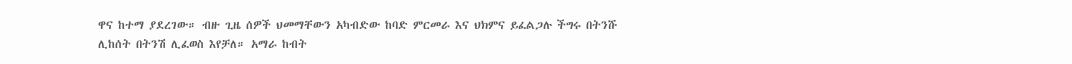ዋና ከተማ ያደረገው። ብዙ ጊዜ ሰዎች ህመማቸውን አካብድው ከባድ ምርመራ እና ህክምና ይፈልጋሉ ችግሩ በትንሹ ሊከሰት በትንሽ ሊፈወስ እየቻለ። አማራ ከብት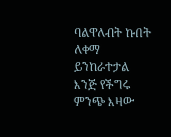ባልዋለብት ኩበት ለቀማ ይንከራተታል እንጅ የችግሩ ምንጭ እዛው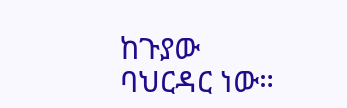ከጉያው ባህርዳር ነው።